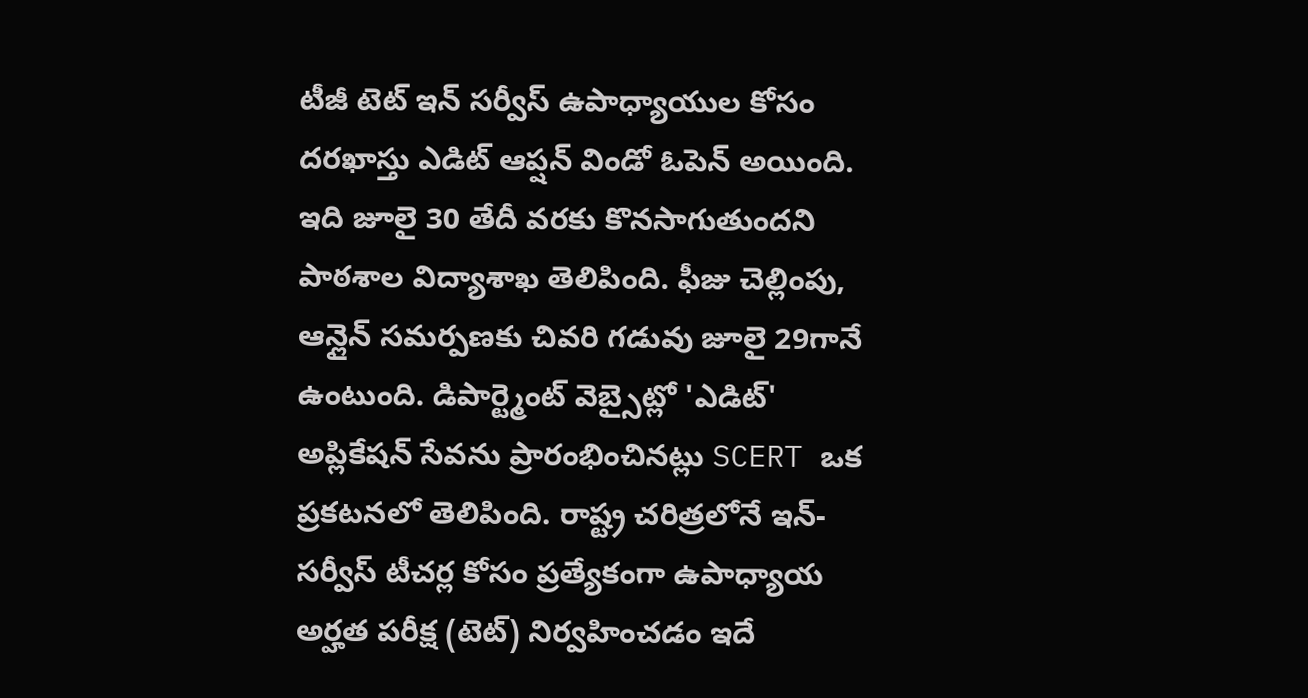టీజీ టెట్ ఇన్ సర్వీస్ ఉపాధ్యాయుల కోసం దరఖాస్తు ఎడిట్ ఆప్షన్ విండో ఓపెన్ అయింది. ఇది జూలై 30 తేదీ వరకు కొనసాగుతుందని పాఠశాల విద్యాశాఖ తెలిపింది. ఫీజు చెల్లింపు, ఆన్లైన్ సమర్పణకు చివరి గడువు జూలై 29గానే ఉంటుంది. డిపార్ట్మెంట్ వెబ్సైట్లో 'ఎడిట్' అప్లికేషన్ సేవను ప్రారంభించినట్లు SCERT ఒక ప్రకటనలో తెలిపింది. రాష్ట్ర చరిత్రలోనే ఇన్-సర్వీస్ టీచర్ల కోసం ప్రత్యేకంగా ఉపాధ్యాయ అర్హత పరీక్ష (టెట్) నిర్వహించడం ఇదే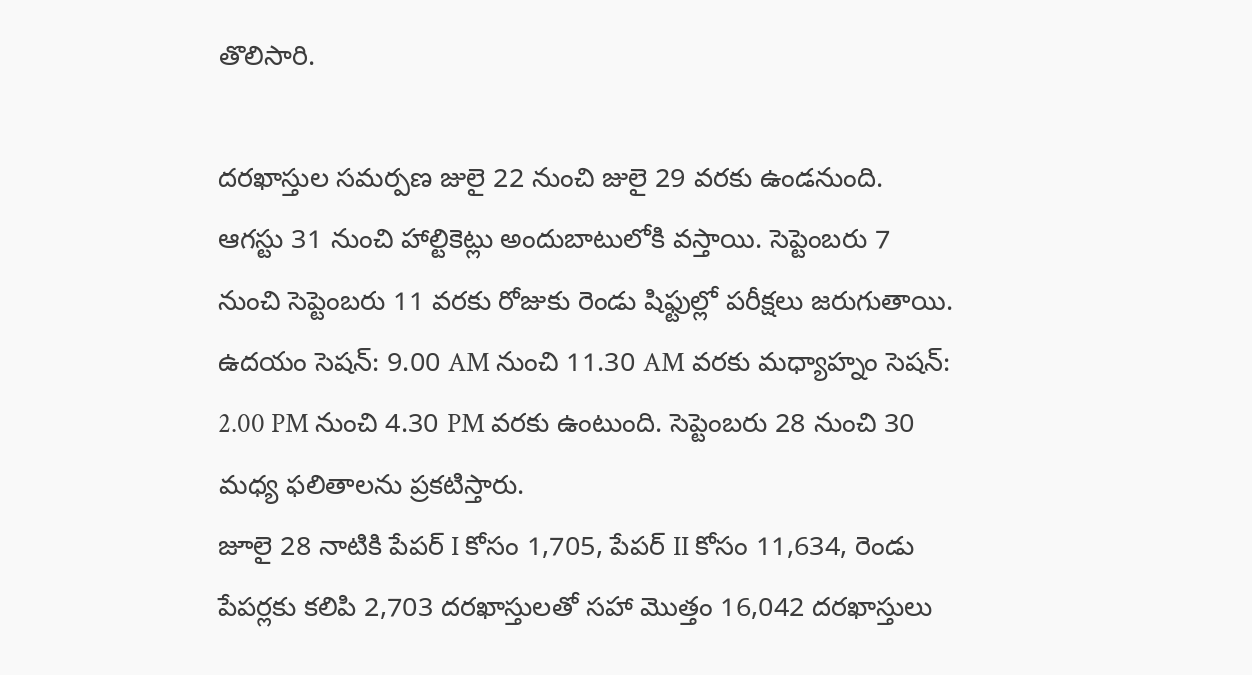తొలిసారి.

దరఖాస్తుల సమర్పణ జులై 22 నుంచి జులై 29 వరకు ఉండనుంది. ఆగస్టు 31 నుంచి హాల్టికెట్లు అందుబాటులోకి వస్తాయి. సెప్టెంబరు 7 నుంచి సెప్టెంబరు 11 వరకు రోజుకు రెండు షిఫ్టుల్లో పరీక్షలు జరుగుతాయి. ఉదయం సెషన్: 9.00 AM నుంచి 11.30 AM వరకు మధ్యాహ్నం సెషన్: 2.00 PM నుంచి 4.30 PM వరకు ఉంటుంది. సెప్టెంబరు 28 నుంచి 30 మధ్య ఫలితాలను ప్రకటిస్తారు.
జూలై 28 నాటికి పేపర్ I కోసం 1,705, పేపర్ II కోసం 11,634, రెండు పేపర్లకు కలిపి 2,703 దరఖాస్తులతో సహా మొత్తం 16,042 దరఖాస్తులు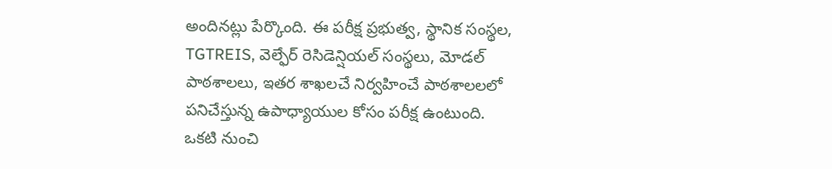అందినట్లు పేర్కొంది. ఈ పరీక్ష ప్రభుత్వ, స్థానిక సంస్థల, TGTREIS, వెల్ఫేర్ రెసిడెన్షియల్ సంస్థలు, మోడల్ పాఠశాలలు, ఇతర శాఖలచే నిర్వహించే పాఠశాలలలో పనిచేస్తున్న ఉపాధ్యాయుల కోసం పరీక్ష ఉంటుంది.
ఒకటి నుంచి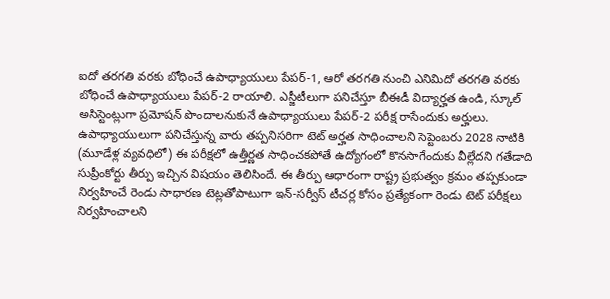ఐదో తరగతి వరకు బోధించే ఉపాధ్యాయులు పేపర్-1, ఆరో తరగతి నుంచి ఎనిమిదో తరగతి వరకు బోధించే ఉపాధ్యాయులు పేపర్-2 రాయాలి. ఎస్జీటీలుగా పనిచేస్తూ బీఈడీ విద్యార్హత ఉండి, స్కూల్ అసిస్టెంట్లుగా ప్రమోషన్ పొందాలనుకునే ఉపాధ్యాయులు పేపర్-2 పరీక్ష రాసేందుకు అర్హులు.
ఉపాధ్యాయులుగా పనిచేస్తున్న వారు తప్పనిసరిగా టెట్ అర్హత సాధించాలని సెప్టెంబరు 2028 నాటికి (మూడేళ్ల వ్యవధిలో) ఈ పరీక్షలో ఉత్తీర్ణత సాధించకపోతే ఉద్యోగంలో కొనసాగేందుకు వీల్లేదని గతేడాది సుప్రీంకోర్టు తీర్పు ఇచ్చిన విషయం తెలిసిందే. ఈ తీర్పు ఆధారంగా రాష్ట్ర ప్రభుత్వం క్రమం తప్పకుండా నిర్వహించే రెండు సాధారణ టెట్లతోపాటుగా ఇన్-సర్వీస్ టీచర్ల కోసం ప్రత్యేకంగా రెండు టెట్ పరీక్షలు నిర్వహించాలని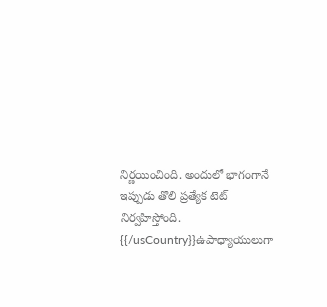నిర్ణయించింది. అందులో భాగంగానే ఇప్పుడు తొలి ప్రత్యేక టెట్ నిర్వహిస్తోంది.
{{/usCountry}}ఉపాధ్యాయులుగా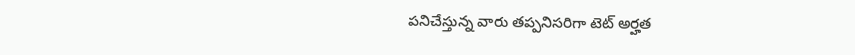పనిచేస్తున్న వారు తప్పనిసరిగా టెట్ అర్హత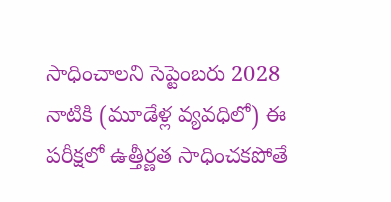సాధించాలని సెప్టెంబరు 2028 నాటికి (మూడేళ్ల వ్యవధిలో) ఈ పరీక్షలో ఉత్తీర్ణత సాధించకపోతే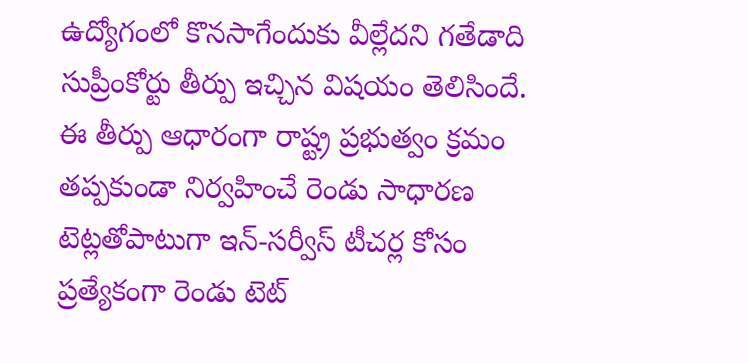ఉద్యోగంలో కొనసాగేందుకు వీల్లేదని గతేడాది సుప్రీంకోర్టు తీర్పు ఇచ్చిన విషయం తెలిసిందే. ఈ తీర్పు ఆధారంగా రాష్ట్ర ప్రభుత్వం క్రమం తప్పకుండా నిర్వహించే రెండు సాధారణ టెట్లతోపాటుగా ఇన్-సర్వీస్ టీచర్ల కోసం ప్రత్యేకంగా రెండు టెట్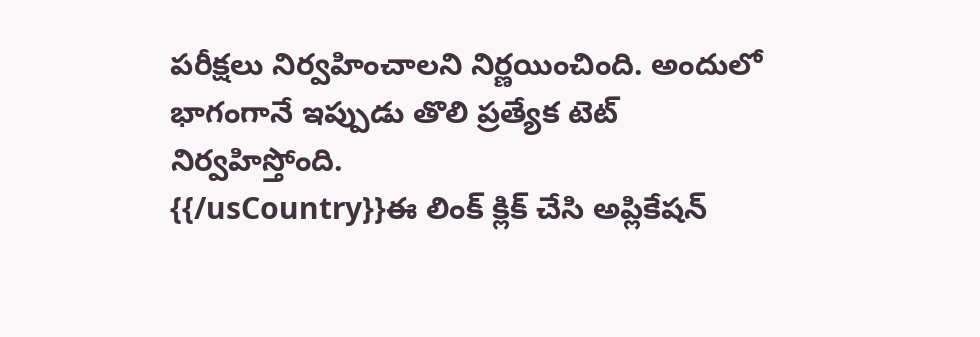పరీక్షలు నిర్వహించాలని నిర్ణయించింది. అందులో భాగంగానే ఇప్పుడు తొలి ప్రత్యేక టెట్ నిర్వహిస్తోంది.
{{/usCountry}}ఈ లింక్ క్లిక్ చేసి అప్లికేషన్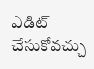ఎడిట్ చేసుకోవచ్చు